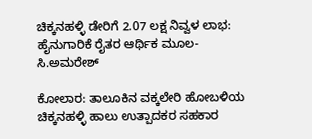ಚಿಕ್ಕನಹಳ್ಳಿ ಡೇರಿಗೆ 2.07 ಲಕ್ಷ ನಿವ್ವಳ ಲಾಭ: ಹೈನುಗಾರಿಕೆ ರೈತರ ಆರ್ಥಿಕ ಮೂಲ- ಸಿ.ಅಮರೇಶ್

ಕೋಲಾರ: ತಾಲೂಕಿನ ವಕ್ಕಲೇರಿ ಹೋಬಳಿಯ ಚಿಕ್ಕನಹಳ್ಳಿ ಹಾಲು ಉತ್ಪಾದಕರ ಸಹಕಾರ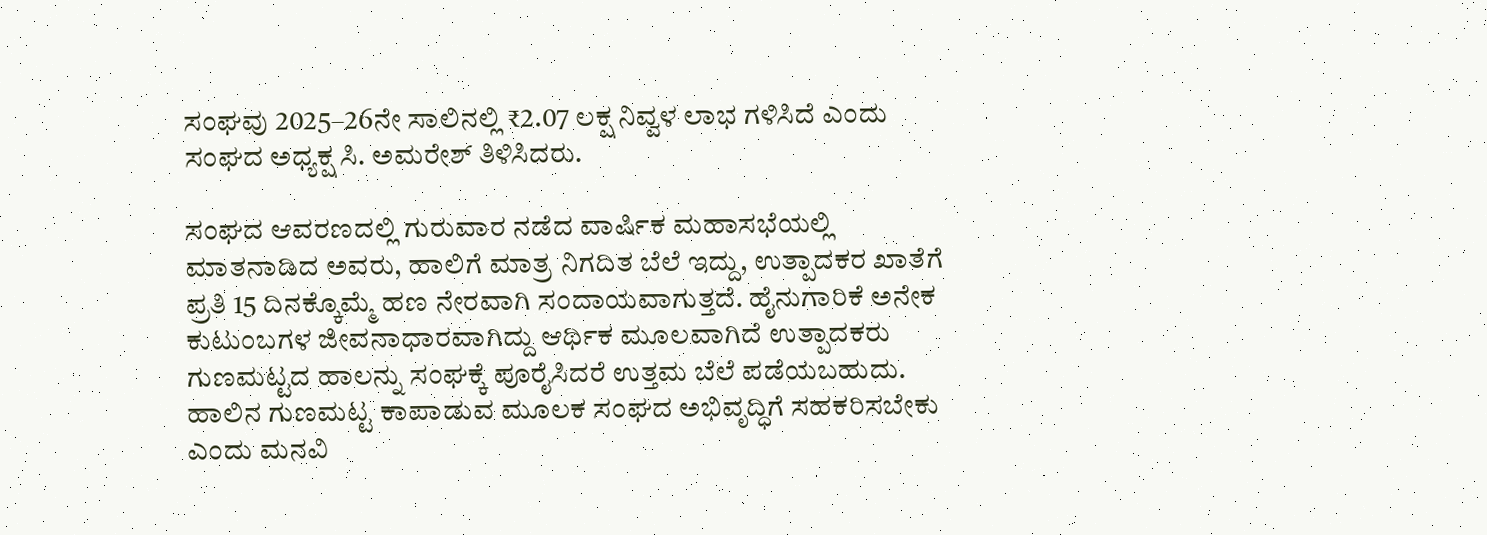ಸಂಘವು 2025–26ನೇ ಸಾಲಿನಲ್ಲಿ ₹2.07 ಲಕ್ಷ ನಿವ್ವಳ ಲಾಭ ಗಳಿಸಿದೆ ಎಂದು ಸಂಘದ ಅಧ್ಯಕ್ಷ ಸಿ. ಅಮರೇಶ್ ತಿಳಿಸಿದರು.

ಸಂಘದ ಆವರಣದಲ್ಲಿ ಗುರುವಾರ ನಡೆದ ವಾರ್ಷಿಕ ಮಹಾಸಭೆಯಲ್ಲಿ ಮಾತನಾಡಿದ ಅವರು, ಹಾಲಿಗೆ ಮಾತ್ರ ನಿಗದಿತ ಬೆಲೆ ಇದ್ದು, ಉತ್ಪಾದಕರ ಖಾತೆಗೆ ಪ್ರತಿ 15 ದಿನಕ್ಕೊಮ್ಮೆ ಹಣ ನೇರವಾಗಿ ಸಂದಾಯವಾಗುತ್ತದೆ. ಹೈನುಗಾರಿಕೆ ಅನೇಕ ಕುಟುಂಬಗಳ ಜೀವನಾಧಾರವಾಗಿದ್ದು ಆರ್ಥಿಕ ಮೂಲವಾಗಿದೆ ಉತ್ಪಾದಕರು ಗುಣಮಟ್ಟದ ಹಾಲನ್ನು ಸಂಘಕ್ಕೆ ಪೂರೈಸಿದರೆ ಉತ್ತಮ ಬೆಲೆ ಪಡೆಯಬಹುದು. ಹಾಲಿನ ಗುಣಮಟ್ಟ ಕಾಪಾಡುವ ಮೂಲಕ ಸಂಘದ ಅಭಿವೃದ್ಧಿಗೆ ಸಹಕರಿಸಬೇಕು ಎಂದು ಮನವಿ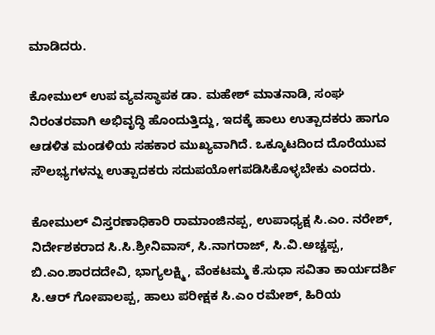ಮಾಡಿದರು.

ಕೋಮುಲ್ ಉಪ ವ್ಯವಸ್ಥಾಪಕ ಡಾ. ಮಹೇಶ್ ಮಾತನಾಡಿ, ಸಂಘ ನಿರಂತರವಾಗಿ ಅಭಿವೃದ್ಧಿ ಹೊಂದುತ್ತಿದ್ದು, ಇದಕ್ಕೆ ಹಾಲು ಉತ್ಪಾದಕರು ಹಾಗೂ ಆಡಳಿತ ಮಂಡಳಿಯ ಸಹಕಾರ ಮುಖ್ಯವಾಗಿದೆ. ಒಕ್ಕೂಟದಿಂದ ದೊರೆಯುವ ಸೌಲಭ್ಯಗಳನ್ನು ಉತ್ಪಾದಕರು ಸದುಪಯೋಗಪಡಿಸಿಕೊಳ್ಳಬೇಕು ಎಂದರು.

ಕೋಮುಲ್ ವಿಸ್ತರಣಾಧಿಕಾರಿ ರಾಮಾಂಜಿನಪ್ಪ, ಉಪಾಧ್ಯಕ್ಷ ಸಿ.ಎಂ. ನರೇಶ್, ನಿರ್ದೇಶಕರಾದ ಸಿ.ಸಿ.ಶ್ರೀನಿವಾಸ್, ಸಿ.ನಾಗರಾಜ್, ಸಿ.ವಿ.ಅಚ್ಚಪ್ಪ, ಬಿ.ಎಂ.ಶಾರದದೇವಿ, ಭಾಗ್ಯಲಕ್ಷ್ಮಿ, ವೆಂಕಟಮ್ಮ ಕೆ.ಸುಧಾ ಸವಿತಾ ಕಾರ್ಯದರ್ಶಿ ಸಿ.ಆರ್ ಗೋಪಾಲಪ್ಪ, ಹಾಲು ಪರೀಕ್ಷಕ ಸಿ.ಎಂ ರಮೇಶ್, ಹಿರಿಯ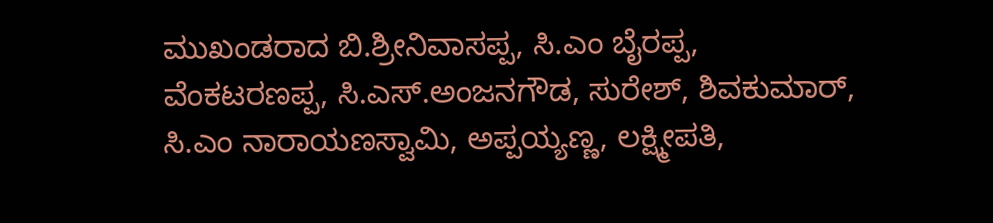ಮುಖಂಡರಾದ ಬಿ.ಶ್ರೀನಿವಾಸಪ್ಪ, ಸಿ.ಎಂ ಬೈರಪ್ಪ, ವೆಂಕಟರಣಪ್ಪ, ಸಿ.ಎಸ್.ಅಂಜನಗೌಡ, ಸುರೇಶ್, ಶಿವಕುಮಾರ್, ಸಿ.ಎಂ ನಾರಾಯಣಸ್ವಾಮಿ, ಅಪ್ಪಯ್ಯಣ್ಣ, ಲಕ್ಷ್ಮೀಪತಿ,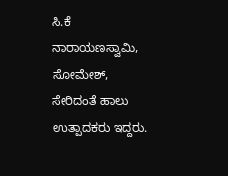ಸಿ.ಕೆ ನಾರಾಯಣಸ್ವಾಮಿ, ಸೋಮೇಶ್, ಸೇರಿದಂತೆ ಹಾಲು ಉತ್ಪಾದಕರು ಇದ್ದರು.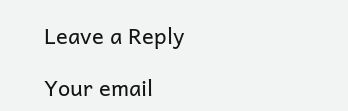Leave a Reply

Your email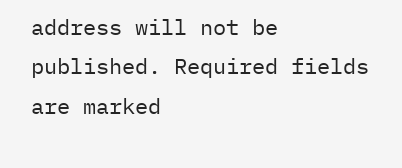address will not be published. Required fields are marked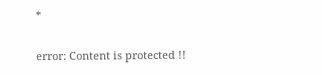*

error: Content is protected !!